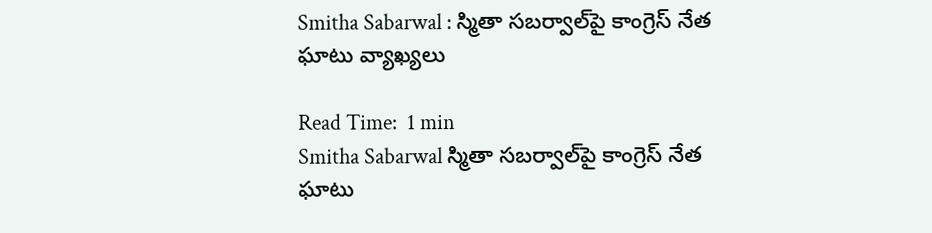Smitha Sabarwal : స్మితా సబర్వాల్‌పై కాంగ్రెస్ నేత ఘాటు వ్యాఖ్యలు

Read Time:  1 min
Smitha Sabarwal స్మితా సబర్వాల్‌పై కాంగ్రెస్ నేత ఘాటు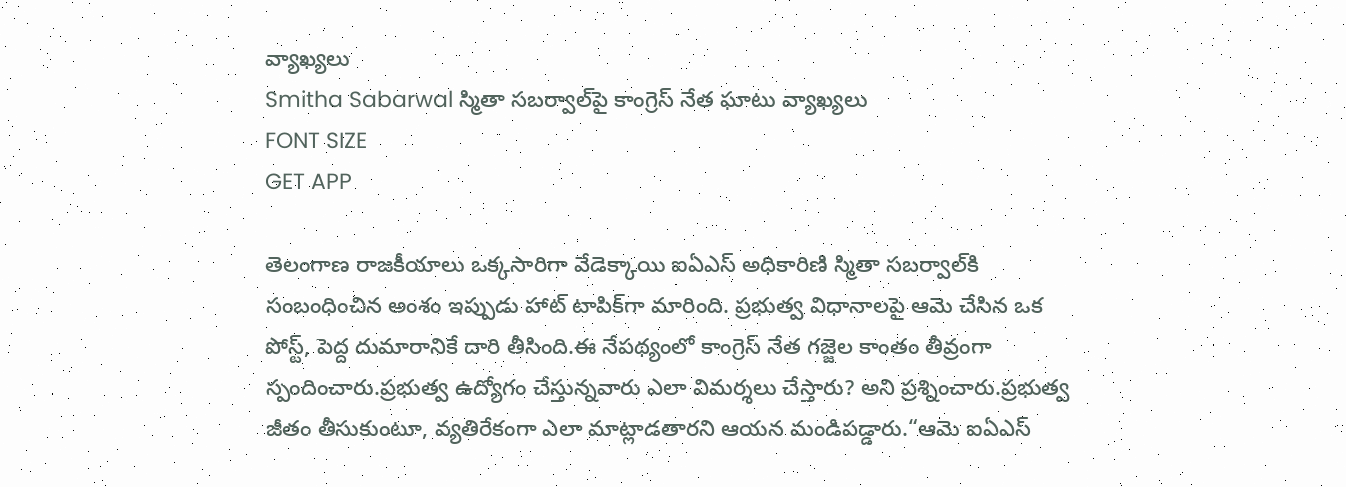వ్యాఖ్యలు
Smitha Sabarwal స్మితా సబర్వాల్‌పై కాంగ్రెస్ నేత ఘాటు వ్యాఖ్యలు
FONT SIZE
GET APP

తెలంగాణ రాజకీయాలు ఒక్కసారిగా వేడెక్కాయి ఐఏఎస్ అధికారిణి స్మితా సబర్వాల్‌కి సంబంధించిన అంశం ఇప్పుడు హాట్ టాపిక్‌గా మారింది. ప్రభుత్వ విధానాలపై ఆమె చేసిన ఒక పోస్ట్, పెద్ద దుమారానికే దారి తీసింది.ఈ నేపథ్యంలో కాంగ్రెస్ నేత గజ్జెల కాంతం తీవ్రంగా స్పందించారు.ప్రభుత్వ ఉద్యోగం చేస్తున్నవారు ఎలా విమర్శలు చేస్తారు? అని ప్రశ్నించారు.ప్రభుత్వ జీతం తీసుకుంటూ, వ్యతిరేకంగా ఎలా మాట్లాడతారని ఆయన మండిపడ్డారు.“ఆమె ఐఏఎస్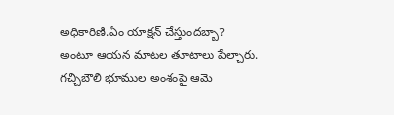అధికారిణి.ఏం యాక్షన్ చేస్తుందబ్బా? అంటూ ఆయన మాటల తూటాలు పేల్చారు. గచ్చిబౌలి భూముల అంశంపై ఆమె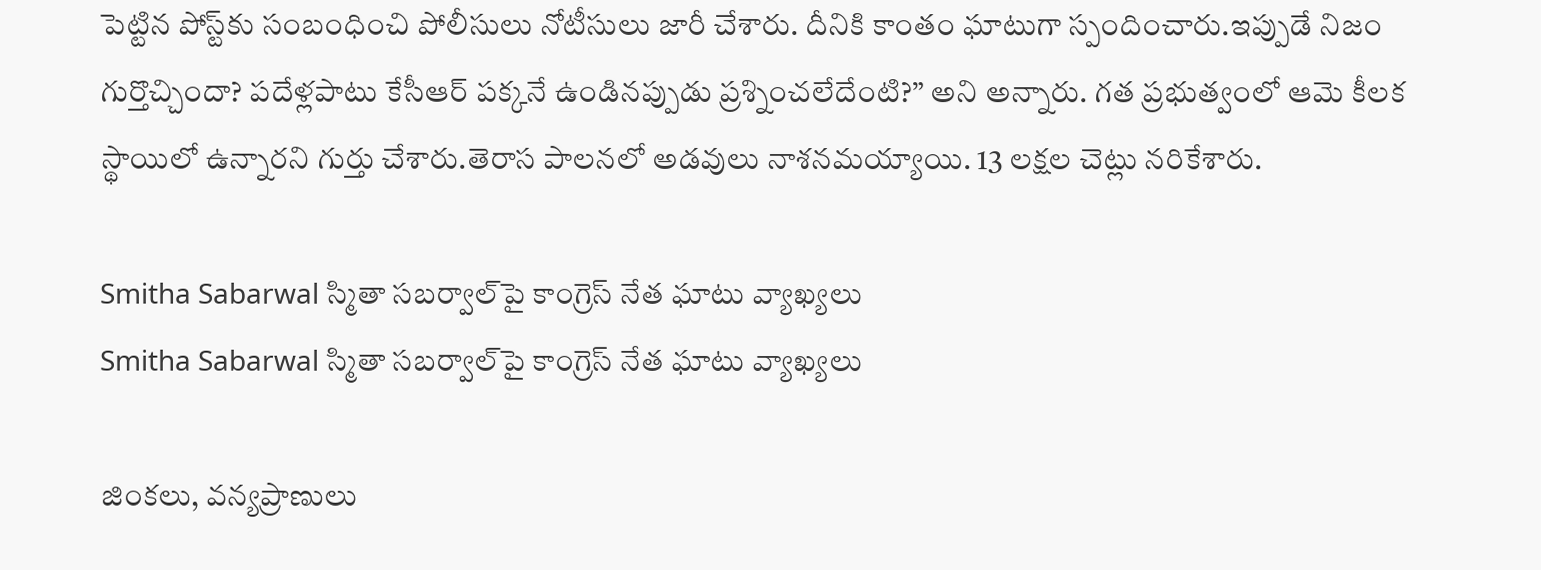పెట్టిన పోస్ట్‌కు సంబంధించి పోలీసులు నోటీసులు జారీ చేశారు. దీనికి కాంతం ఘాటుగా స్పందించారు.ఇప్పుడే నిజం గుర్తొచ్చిందా? పదేళ్లపాటు కేసీఆర్ పక్కనే ఉండినప్పుడు ప్రశ్నించలేదేంటి?” అని అన్నారు. గత ప్రభుత్వంలో ఆమె కీలక స్థాయిలో ఉన్నారని గుర్తు చేశారు.తెరాస పాలనలో అడవులు నాశనమయ్యాయి. 13 లక్షల చెట్లు నరికేశారు.

Smitha Sabarwal స్మితా సబర్వాల్‌పై కాంగ్రెస్ నేత ఘాటు వ్యాఖ్యలు
Smitha Sabarwal స్మితా సబర్వాల్‌పై కాంగ్రెస్ నేత ఘాటు వ్యాఖ్యలు

జింకలు, వన్యప్రాణులు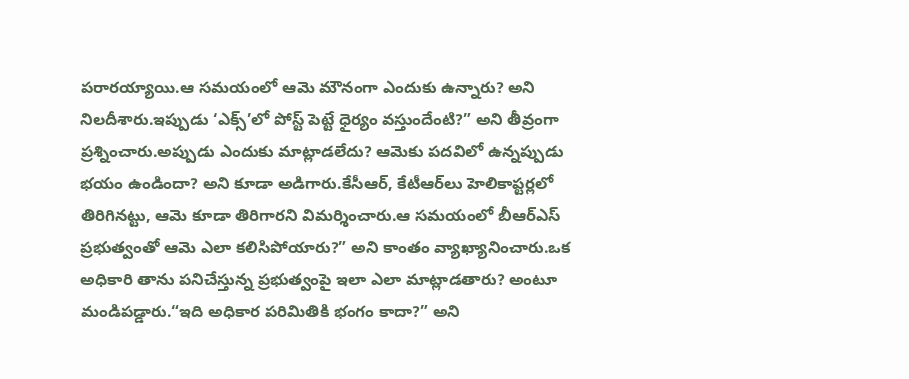పరారయ్యాయి.ఆ సమయంలో ఆమె మౌనంగా ఎందుకు ఉన్నారు? అని నిలదీశారు.ఇప్పుడు ‘ఎక్స్’లో పోస్ట్ పెట్టే ధైర్యం వస్తుందేంటి?” అని తీవ్రంగా ప్రశ్నించారు.అప్పుడు ఎందుకు మాట్లాడలేదు? ఆమెకు పదవిలో ఉన్నప్పుడు భయం ఉండిందా? అని కూడా అడిగారు.కేసీఆర్, కేటీఆర్‌లు హెలికాప్టర్లలో తిరిగినట్టు, ఆమె కూడా తిరిగారని విమర్శించారు.ఆ సమయంలో బీఆర్ఎస్ ప్రభుత్వంతో ఆమె ఎలా కలిసిపోయారు?” అని కాంతం వ్యాఖ్యానించారు.ఒక అధికారి తాను పనిచేస్తున్న ప్రభుత్వంపై ఇలా ఎలా మాట్లాడతారు? అంటూ మండిపడ్డారు.“ఇది అధికార పరిమితికి భంగం కాదా?” అని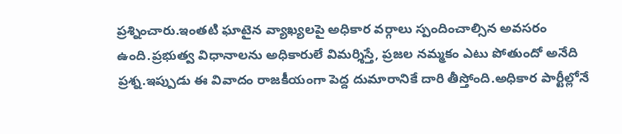ప్రశ్నించారు.ఇంతటి ఘాటైన వ్యాఖ్యలపై అధికార వర్గాలు స్పందించాల్సిన అవసరం ఉంది.ప్రభుత్వ విధానాలను అధికారులే విమర్శిస్తే, ప్రజల నమ్మకం ఎటు పోతుందో అనేది ప్రశ్న.ఇప్పుడు ఈ వివాదం రాజకీయంగా పెద్ద దుమారానికే దారి తీస్తోంది.అధికార పార్టీల్లోనే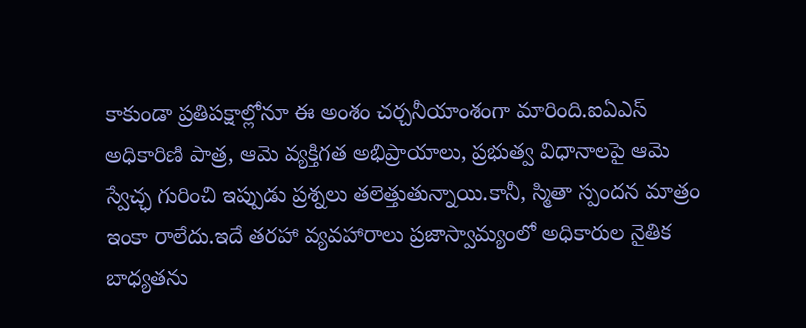కాకుండా ప్రతిపక్షాల్లోనూ ఈ అంశం చర్చనీయాంశంగా మారింది.ఐఏఎస్ అధికారిణి పాత్ర, ఆమె వ్యక్తిగత అభిప్రాయాలు, ప్రభుత్వ విధానాలపై ఆమె స్వేచ్ఛ గురించి ఇప్పుడు ప్రశ్నలు తలెత్తుతున్నాయి.కానీ, స్మితా స్పందన మాత్రం ఇంకా రాలేదు.ఇదే తరహా వ్యవహారాలు ప్రజాస్వామ్యంలో అధికారుల నైతిక బాధ్యతను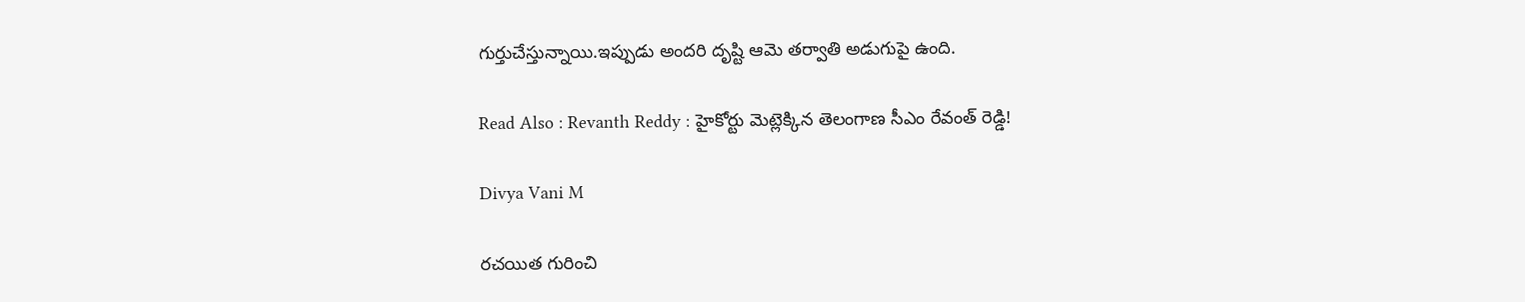గుర్తుచేస్తున్నాయి.ఇప్పుడు అందరి దృష్టి ఆమె తర్వాతి అడుగుపై ఉంది.

Read Also : Revanth Reddy : హైకోర్టు మెట్లెక్కిన తెలంగాణ సీఎం రేవంత్ రెడ్డి!

Divya Vani M

రచయిత గురించి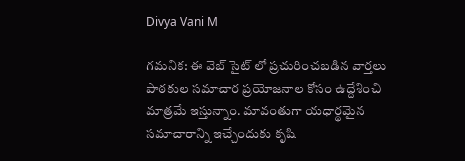Divya Vani M

గమనిక: ఈ వెబ్ సైట్ లో ప్రచురించబడిన వార్తలు పాఠకుల సమాచార ప్రయోజనాల కోసం ఉద్దేశించి మాత్రమే ఇస్తున్నాం. మావంతుగా యధార్థమైన సమాచారాన్ని ఇచ్చేందుకు కృషి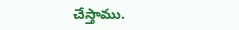చేస్తాము.